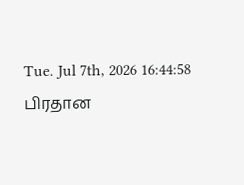Tue. Jul 7th, 2026 16:44:58
பிரதான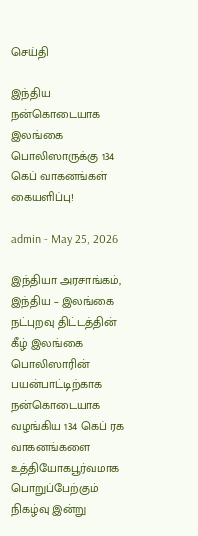செய்தி

இந்திய நன்கொடையாக இலங்கை பொலிஸாருக்கு 134 கெப் வாகனங்கள் கையளிப்பு!

admin - May 25, 2026

இந்தியா அரசாங்கம், இந்திய – இலங்கை நட்புறவு திட்டத்தின் கீழ் இலங்கை பொலிஸாரின் பயன்பாட்டிற்காக நன்கொடையாக வழங்கிய 134 கெப் ரக வாகனங்களை உத்தியோகபூர்வமாக பொறுப்பேற்கும் நிகழ்வு இன்று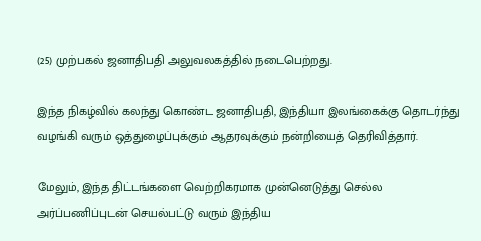(25) முற்பகல் ஜனாதிபதி அலுவலகத்தில் நடைபெற்றது.

இந்த நிகழ்வில் கலந்து கொண்ட ஜனாதிபதி, இந்தியா இலங்கைக்கு தொடர்ந்து வழங்கி வரும் ஒத்துழைப்புக்கும் ஆதரவுக்கும் நன்றியைத் தெரிவித்தார்.

மேலும், இந்த திட்டங்களை வெற்றிகரமாக முன்னெடுத்து செல்ல அர்ப்பணிப்புடன் செயல்பட்டு வரும் இந்திய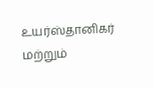உயர்ஸ்தானிகர் மற்றும்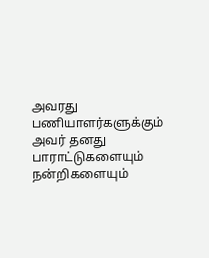அவரது பணியாளர்களுக்கும் அவர் தனது பாராட்டுகளையும் நன்றிகளையும்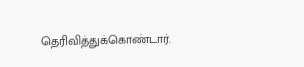தெரிவித்துக்கொண்டார்.